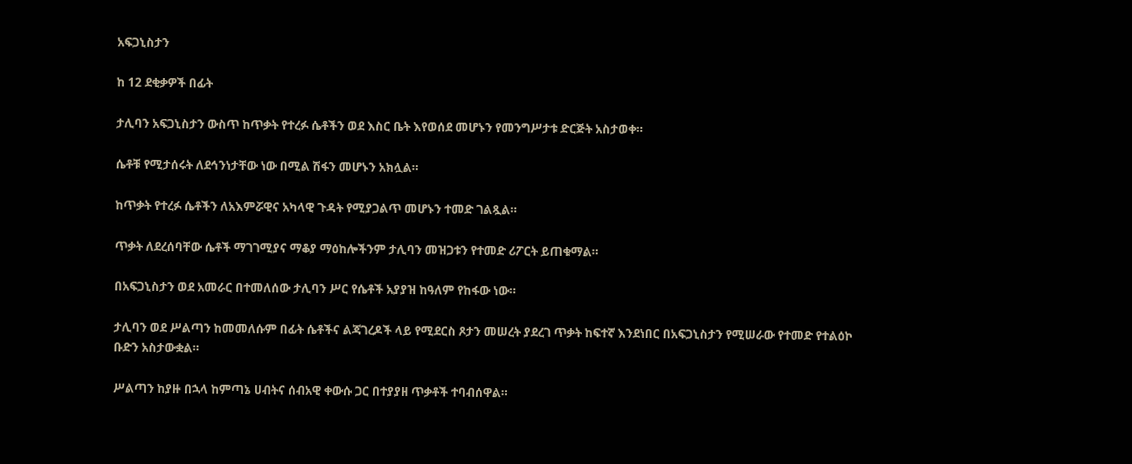አፍጋኒስታን

ከ 12 ደቂቃዎች በፊት

ታሊባን አፍጋኒስታን ውስጥ ከጥቃት የተረፉ ሴቶችን ወደ እስር ቤት እየወሰደ መሆኑን የመንግሥታቱ ድርጅት አስታወቀ።

ሴቶቹ የሚታሰሩት ለደኅንነታቸው ነው በሚል ሽፋን መሆኑን አክሏል።

ከጥቃት የተረፉ ሴቶችን ለአእምሯዊና አካላዊ ጉዳት የሚያጋልጥ መሆኑን ተመድ ገልጿል።

ጥቃት ለደረሰባቸው ሴቶች ማገገሚያና ማቆያ ማዕከሎችንም ታሊባን መዝጋቱን የተመድ ሪፖርት ይጠቁማል።

በአፍጋኒስታን ወደ አመራር በተመለሰው ታሊባን ሥር የሴቶች አያያዝ ከዓለም የከፋው ነው።

ታሊባን ወደ ሥልጣን ከመመለሱም በፊት ሴቶችና ልጃገረዶች ላይ የሚደርስ ጾታን መሠረት ያደረገ ጥቃት ከፍተኛ እንደነበር በአፍጋኒስታን የሚሠራው የተመድ የተልዕኮ ቡድን አስታውቋል።

ሥልጣን ከያዙ በኋላ ከምጣኔ ሀብትና ሰብአዊ ቀውሱ ጋር በተያያዘ ጥቃቶች ተባብሰዋል።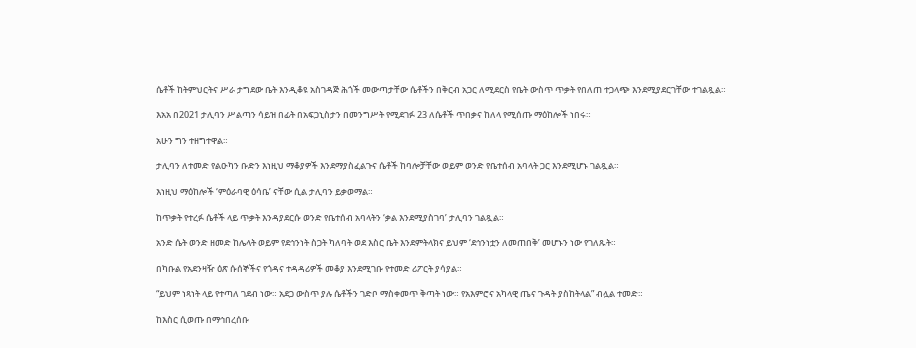ሴቶች ከትምህርትና ሥራ ታግደው ቤት እንዲቆዩ አስገዳጅ ሕጎች መውጣታቸው ሴቶችን በቅርብ አጋር ለሚደርስ የቤት ውስጥ ጥቃት የበለጠ ተጋላጭ እንደሚያደርገቸው ተገልጿል።

እአአ በ2021 ታሊባን ሥልጣን ሳይዝ በፊት በአፍጋኒስታን በመንግሥት የሚደገፉ 23 ለሴቶች ጥበቃና ከለላ የሚሰጡ ማዕከሎች ነበሩ።

አሁን ግን ተዘግተዋል።

ታሊባን ለተመድ የልዑካን ቡድን እነዚህ ማቆያዎች እንደማያስፈልጉና ሴቶች ከባሎቻቸው ወይም ወንድ የቤተሰብ አባላት ጋር እንደሚሆኑ ገልጿል።

እነዚህ ማዕከሎች ‘ምዕራባዊ ዕሳቤ’ ናቸው ሲል ታሊባን ይቃወማል።

ከጥቃት የተረፉ ሴቶች ላይ ጥቃት እንዳያደርሱ ወንድ የቤተሰብ አባላትን ‘ቃል እንደሚያስገባ’ ታሊባን ገልጿል።

አንድ ሴት ወንድ ዘመድ ከሌላት ወይም የደኅንነት ስጋት ካለባት ወደ እስር ቤት እንደምትላክና ይህም ‘ደኅንነቷን ለመጠበቅ’ መሆኑን ነው የገለጹት።

በካቡል የአደንዛዥ ዕጽ ሱሰኞችና የጎዳና ተዳዳሪዎች መቆያ እንደሚገቡ የተመድ ሪፖርት ያሳያል።

“ይህም ነጻነት ላይ የተጣለ ገደብ ነው። አደጋ ውስጥ ያሉ ሴቶችን ገድቦ ማስቀመጥ ቅጣት ነው። የአእምሮና አካላዊ ጤና ጉዳት ያስከትላል” ብሏል ተመድ።

ከእስር ሲወጡ በማኅበረሰቡ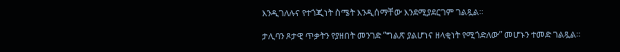እንዲገለሉና የተጎጂነት ስሜት እንዲሰማቸው እንደሚያደርገም ገልጿል።

ታሊባን ጾታዊ ጥቃትን የያዘበት መንገድ “ግልጽ ያልሆነና ዘላቂነት የሚጎድለው” መሆኑን ተመድ ገልጿል።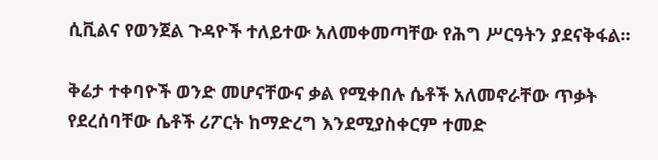ሲቪልና የወንጀል ጉዳዮች ተለይተው አለመቀመጣቸው የሕግ ሥርዓትን ያደናቅፋል።

ቅሬታ ተቀባዮች ወንድ መሆናቸውና ቃል የሚቀበሉ ሴቶች አለመኖራቸው ጥቃት የደረሰባቸው ሴቶች ሪፖርት ከማድረግ እንደሚያስቀርም ተመድ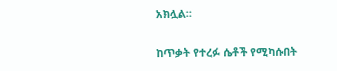አክሏል።

ከጥቃት የተረፉ ሴቶች የሚካሱበት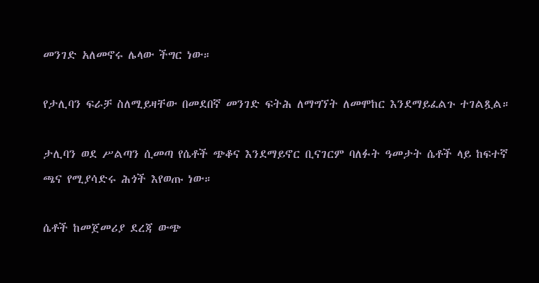መንገድ አለመኖሩ ሌላው ችግር ነው።

የታሊባን ፍራቻ ስለሚይዛቸው በመደበኛ መንገድ ፍትሕ ለማግኘት ለመሞከር እንደማይፈልጉ ተገልጿል።

ታሊባን ወደ ሥልጣን ሲመጣ የሴቶች ጭቆና እንደማይኖር ቢናገርም ባለፉት ዓመታት ሴቶች ላይ ከፍተኛ ጫና የሚያሳድሩ ሕጎች እየወጡ ነው።

ሴቶች ከመጀመሪያ ደረጃ ውጭ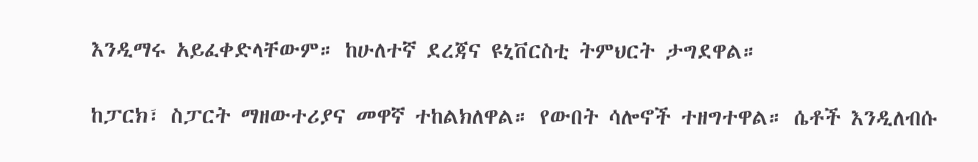እንዲማሩ አይፈቀድላቸውም። ከሁለተኛ ደረጃና ዩኒቨርስቲ ትምህርት ታግደዋል።

ከፓርክ፣ ስፓርት ማዘውተሪያና መዋኛ ተከልክለዋል። የውበት ሳሎኖች ተዘግተዋል። ሴቶች እንዲለብሱ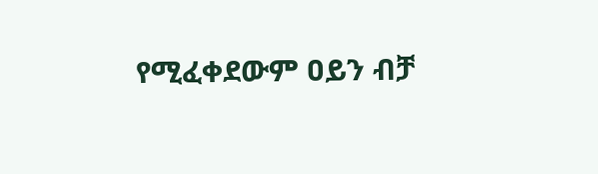የሚፈቀደውም ዐይን ብቻ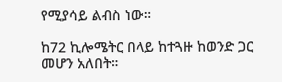የሚያሳይ ልብስ ነው።

ከ72 ኪሎሜትር በላይ ከተጓዙ ከወንድ ጋር መሆን አለበት።